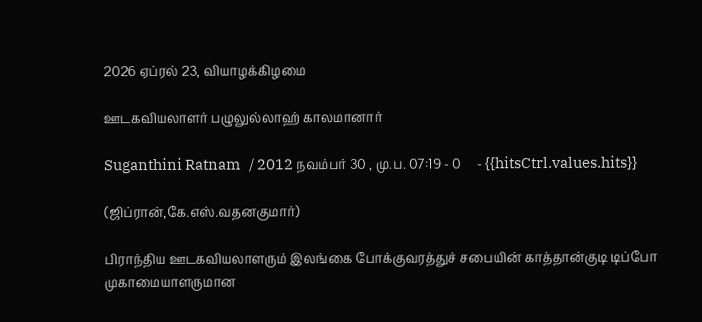2026 ஏப்ரல் 23, வியாழக்கிழமை

ஊடகவியலாளர் பழுலுல்லாஹ் காலமானார்

Suganthini Ratnam   / 2012 நவம்பர் 30 , மு.ப. 07:19 - 0     - {{hitsCtrl.values.hits}}

(ஜிப்ரான்,கே.எஸ்.வதனகுமார்)

பிராந்திய ஊடகவியலாளரும் இலங்கை போக்குவரத்துச் சபையின் காத்தான்குடி டிப்போ முகாமையாளருமான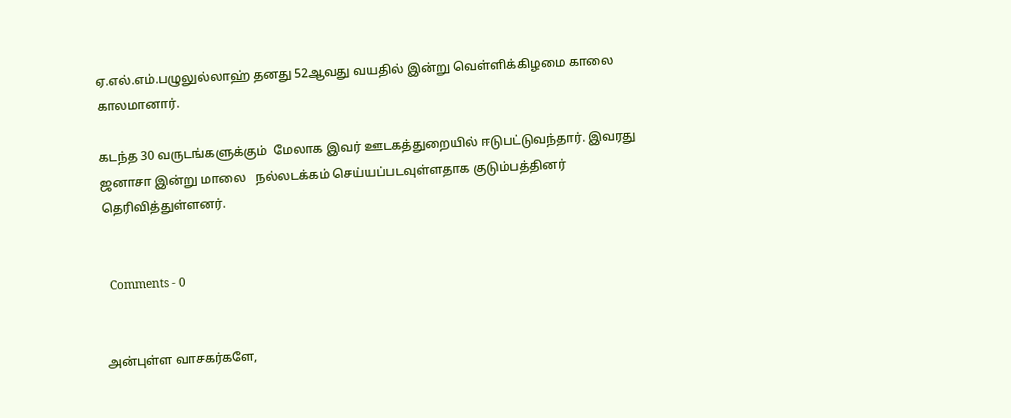ஏ.எல்.எம்.பழுலுல்லாஹ் தனது 52ஆவது வயதில் இன்று வெள்ளிக்கிழமை காலை காலமானார்.

கடந்த 30 வருடங்களுக்கும்  மேலாக இவர் ஊடகத்துறையில் ஈடுபட்டுவந்தார். இவரது  ஜனாசா இன்று மாலை   நல்லடக்கம் செய்யப்படவுள்ளதாக குடும்பத்தினர் தெரிவித்துள்ளனர்.


  Comments - 0


அன்புள்ள வாசகர்களே,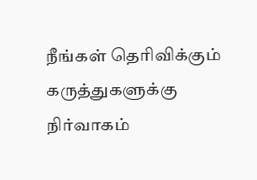நீங்கள் தெரிவிக்கும் கருத்துகளுக்கு நிர்வாகம்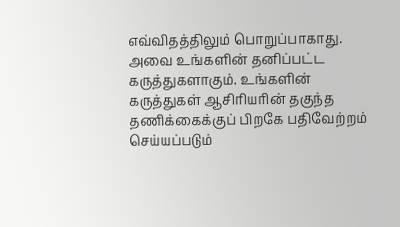எவ்விதத்திலும் பொறுப்பாகாது. அவை உங்களின் தனிப்பட்ட கருத்துகளாகும். உங்களின் கருத்துகள் ஆசிரியரின் தகுந்த தணிக்கைக்குப் பிறகே பதிவேற்றம் செய்யப்படும்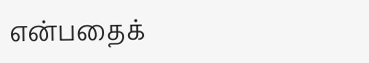என்பதைக்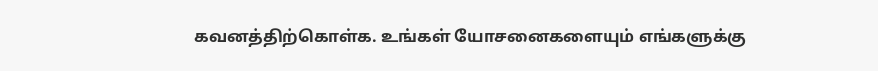கவனத்திற்கொள்க. உங்கள் யோசனைகளையும் எங்களுக்கு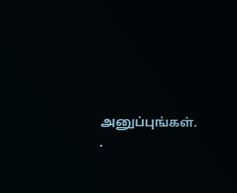அனுப்புங்கள். .